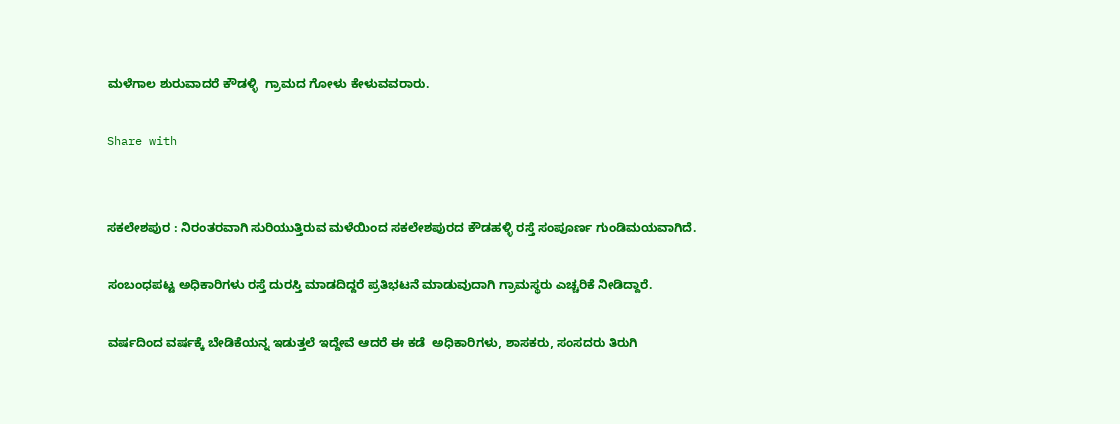ಮಳೆಗಾಲ ಶುರುವಾದರೆ ಕೌಡಳ್ಳಿ  ಗ್ರಾಮದ ಗೋಳು ಕೇಳುವವರಾರು.

Share with


ಸಕಲೇಶಪುರ : ನಿರಂತರವಾಗಿ ಸುರಿಯುತ್ತಿರುವ ಮಳೆಯಿಂದ ಸಕಲೇಶಪುರದ ಕೌಡಹಳ್ಳಿ ರಸ್ತೆ ಸಂಪೂರ್ಣ ಗುಂಡಿಮಯವಾಗಿದೆ.

ಸಂಬಂಧಪಟ್ಟ ಅಧಿಕಾರಿಗಳು ರಸ್ತೆ ದುರಸ್ತಿ ಮಾಡದಿದ್ದರೆ ಪ್ರತಿಭಟನೆ ಮಾಡುವುದಾಗಿ ಗ್ರಾಮಸ್ಥರು ಎಚ್ಚರಿಕೆ ನೀಡಿದ್ದಾರೆ.

ವರ್ಷದಿಂದ ವರ್ಷಕ್ಕೆ ಬೇಡಿಕೆಯನ್ನ ಇಡುತ್ತಲೆ ಇದ್ದೇವೆ ಆದರೆ ಈ ಕಡೆ  ಅಧಿಕಾರಿಗಳು, ಶಾಸಕರು, ಸಂಸದರು ತಿರುಗಿ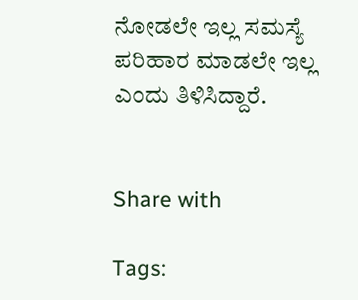ನೋಡಲೇ ಇಲ್ಲ ಸಮಸ್ಯೆ ಪರಿಹಾರ ಮಾಡಲೇ ಇಲ್ಲ ಎಂದು ತಿಳಿಸಿದ್ದಾರೆ.


Share with

Tags: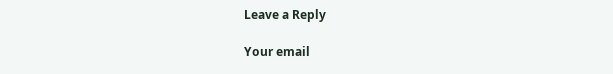Leave a Reply

Your email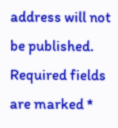address will not be published. Required fields are marked *